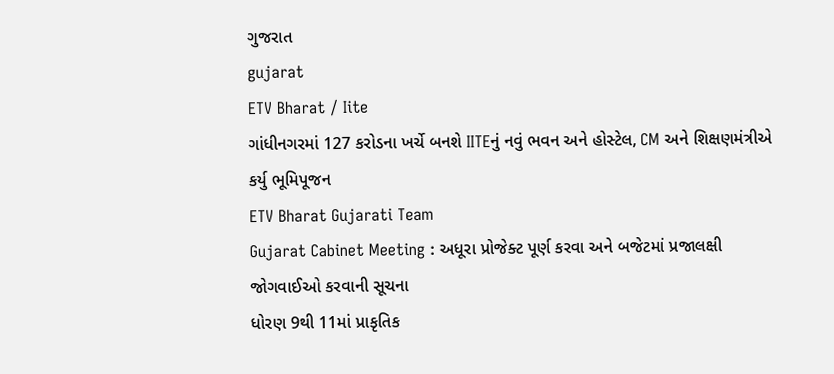ગુજરાત
gujarat
ETV Bharat / Iite
ગાંધીનગરમાં 127 કરોડના ખર્ચે બનશે IITEનું નવું ભવન અને હોસ્ટેલ, CM અને શિક્ષણમંત્રીએ કર્યુ ભૂમિપૂજન
ETV Bharat Gujarati Team
Gujarat Cabinet Meeting : અધૂરા પ્રોજેક્ટ પૂર્ણ કરવા અને બજેટમાં પ્રજાલક્ષી જોગવાઈઓ કરવાની સૂચના
ધોરણ 9થી 11માં પ્રાકૃતિક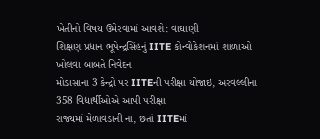ખેતીનો વિષય ઉમેરવામાં આવશે: વાઘાણી
શિક્ષણ પ્રધાન ભૂપેન્દ્રસિંહનું IITE કોન્વોકેશનમાં શાળાઓ ખોલવા બાબતે નિવેદન
મોડાસાના 3 કેન્દ્રો પર IITEની પરીક્ષા યોજાઇ, અરવલ્લીના 358 વિદ્યાર્થીઓએ આપી પરીક્ષા
રાજ્યમાં મેળાવડાની ના, છતાં IITEમાં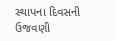સ્થાપના દિવસની ઉજવણી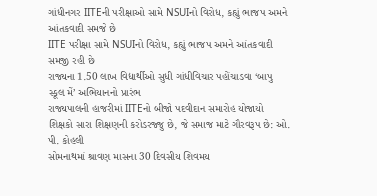ગાંધીનગર IITEની પરીક્ષાઓ સામે NSUIનો વિરોધ, કહ્યું ભાજપ અમને આંતકવાદી સમજે છે
IITE પરીક્ષા સામે NSUIનો વિરોધ, કહ્યું ભાજપ અમને આંતકવાદી સમજી રહી છે
રાજ્યના 1.50 લાખ વિદ્યાર્થીઓ સુધી ગાંધીવિચાર પહોંચાડવા ‘બાપુ સ્કૂલ મેં’ અભિયાનનો પ્રારંભ
રાજ્યપાલની હાજરીમાં IITEનો બીજો પદવીદાન સમારોહ યોજાયો
શિક્ષકો સારા શિક્ષણની કરોડરજ્જુ છે, જે સમાજ માટે ગૌરવરૂપ છે: ઓ. પી. કોહલી
સોમનાથમાં શ્રાવણ માસના 30 દિવસીય શિવમય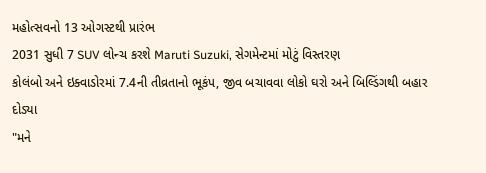મહોત્સવનો 13 ઓગસ્ટથી પ્રારંભ
2031 સુધી 7 SUV લોન્ચ કરશે Maruti Suzuki, સેગમેન્ટમાં મોટું વિસ્તરણ
કોલંબો અને ઇક્વાડોરમાં 7.4ની તીવ્રતાનો ભૂકંપ, જીવ બચાવવા લોકો ઘરો અને બિલ્ડિંગથી બહાર દોડ્યા
"મને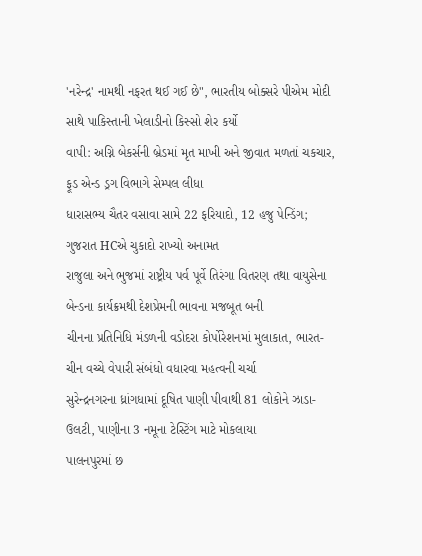'નરેન્દ્ર' નામથી નફરત થઈ ગઈ છે", ભારતીય બોક્સરે પીએમ મોદી સાથે પાકિસ્તાની ખેલાડીનો કિસ્સો શેર કર્યો
વાપી: અગ્નિ બેકર્સની બ્રેડમાં મૃત માખી અને જીવાત મળતાં ચકચાર, ફૂડ એન્ડ ડ્રગ વિભાગે સેમ્પલ લીધા
ધારાસભ્ય ચૈતર વસાવા સામે 22 ફરિયાદો, 12 હજુ પેન્ડિંગ; ગુજરાત HCએ ચુકાદો રાખ્યો અનામત
રાજુલા અને ભુજમાં રાષ્ટ્રીય પર્વ પૂર્વે તિરંગા વિતરણ તથા વાયુસેના બેન્ડના કાર્યક્રમથી દેશપ્રેમની ભાવના મજબૂત બની
ચીનના પ્રતિનિધિ મંડળની વડોદરા કોર્પોરેશનમાં મુલાકાત, ભારત-ચીન વચ્ચે વેપારી સંબંધો વધારવા મહત્વની ચર્ચા
સુરેન્દ્રનગરના ધ્રાંગધામાં દૂષિત પાણી પીવાથી 81 લોકોને ઝાડા-ઉલટી, પાણીના 3 નમૂના ટેસ્ટિંગ માટે મોકલાયા
પાલનપુરમાં છ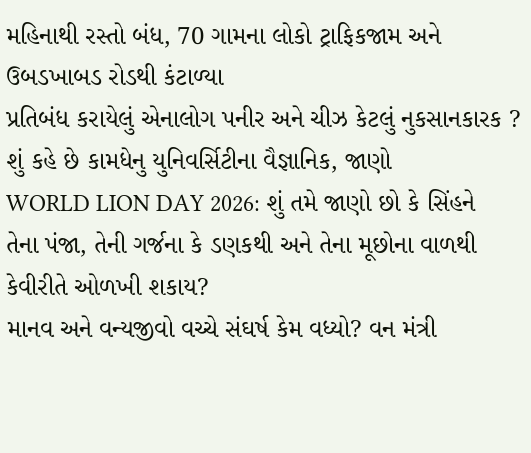મહિનાથી રસ્તો બંધ, 70 ગામના લોકો ટ્રાફિકજામ અને ઉબડખાબડ રોડથી કંટાળ્યા
પ્રતિબંધ કરાયેલું એનાલોગ પનીર અને ચીઝ કેટલું નુકસાનકારક ? શું કહે છે કામધેનુ યુનિવર્સિટીના વૈજ્ઞાનિક, જાણો
WORLD LION DAY 2026: શું તમે જાણો છો કે સિંહને તેના પંજા, તેની ગર્જના કે ડણકથી અને તેના મૂછોના વાળથી કેવીરીતે ઓળખી શકાય?
માનવ અને વન્યજીવો વચ્ચે સંઘર્ષ કેમ વધ્યો? વન મંત્રી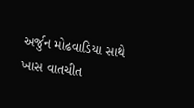અર્જુન મોઢવાડિયા સાથે ખાસ વાતચીત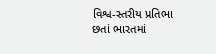વિશ્વ-સ્તરીય પ્રતિભા છતાં ભારતમાં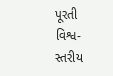પૂરતી વિશ્વ-સ્તરીય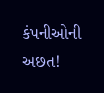કંપનીઓની અછત!